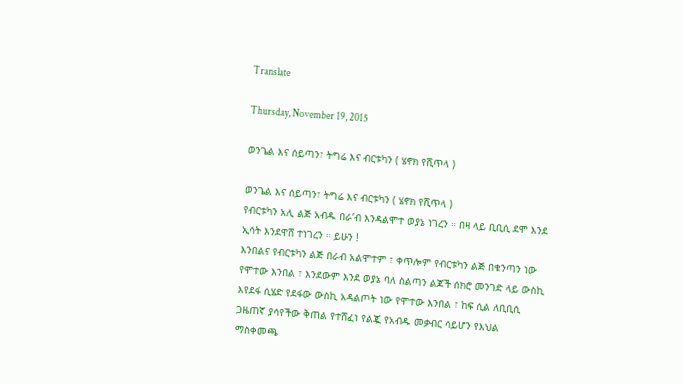Translate

Thursday, November 19, 2015

ወንጌል እና ሰይጣን፣ ትግሬ እና ብርቱካን ( ሄኖክ የሺጥላ )

ወንጌል እና ሰይጣን፣ ትግሬ እና ብርቱካን ( ሄኖክ የሺጥላ )
የብርቱካን አሊ ልጅ አብዱ በራ’ብ እንዳልሞተ ወያኔ ነገረን ። በዛ ላይ ቢቢሲ ደሞ እንደ ኢሳት እንደዋሸ ተነገረን ። ይሁን !
እንበልና የብርቱካን ልጅ በራብ አልሞተም ፣ ቀጥሎም የብርቱካን ልጅ በቁንጣን ነው የሞተው እንበል ፣ እንደውም እንደ ወያኔ ባለ ስልጣን ልጆች ሰክሮ መንገድ ላይ ውስኪ እየደፋ ሲሄድ የደፋው ውስኪ አዳልጦት ነው የሞተው እንበል ፣ ከፍ ሲል ለቢቢሲ ጋዜጠኛ ያሳየችው ቅጠል የተሸፈነ የልጇ የአብዱ መቃብር ሳይሆን የእህል ማስቀመጫ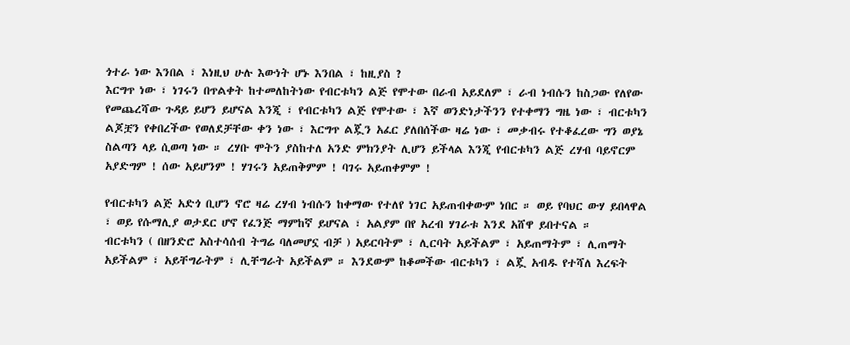ጎተራ ነው እንበል ፣ እነዚህ ሁሉ እውነት ሆኑ እንበል ፣ ከዚያስ ?
እርግጥ ነው ፣ ነገሩን በጥልቀት ከተመለከትነው የብርቱካን ልጅ የሞተው በራብ አይደለም ፣ ራብ ነብሱን ከስጋው የለየው የመጨረሻው ጉዳይ ይሆን ይሆናል እንጂ ፣ የብርቱካን ልጅ የሞተው ፣ እኛ ወንድነታችንን የተቀማን ግዜ ነው ፣ ብርቱካን ልጆቿን የቀበረችው የወለደቻቸው ቀን ነው ፣ እርግጥ ልጇን አፈር ያለበሰችው ዛሬ ነው ፣ መቃብሩ የተቆፈረው ግን ወያኔ ስልጣን ላይ ሲወጣ ነው ። ረሃቡ ሞትን ያስከተለ አንድ ምክንያት ሊሆን ይችላል እንጂ የብርቱካን ልጅ ረሃብ ባይኖርም አያድግም ! ሰው አይሆንም ! ሃገሩን አይጠቅምም ! ባገሩ አይጠቀምም !

የብርቱካን ልጅ አድጎ ቢሆን ኖሮ ዛሬ ረሃብ ነብሱን ከቀማው የተለየ ነገር አይጠብቀውም ነበር ። ወይ የባህር ውሃ ይበላዋል ፣ ወይ የሱማሊያ ወታደር ሆኖ የፈንጅ ማምከኛ ይሆናል ፣ አልያም በየ አረብ ሃገራቱ እንደ አሸዋ ይበተናል ።
ብርቱካን ( በዘንድሮ አስተሳሰብ ትግሬ ባለመሆኗ ብቻ ) አይርባትም ፣ ሊርባት አይችልም ፣ አይጠማትም ፣ ሊጠማት አይችልም ፣ አይቸግራትም ፣ ሊቸግራት አይችልም ። እንደውም ከቆመችው ብርቱካን ፣ ልጇ አብዱ የተሻለ እረፍት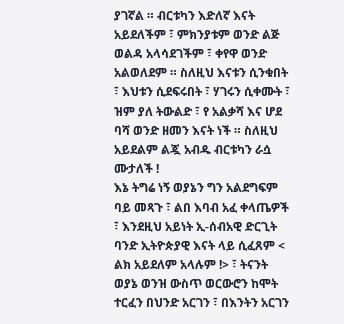ያገኛል ። ብርቱካን እድለኛ እናት አይደለችም ፣ ምክንያቱም ወንድ ልጅ ወልዳ አላሳደገችም ፣ ቀየዋ ወንድ አልወለደም ። ስለዚህ እናቱን ሲንቁበት ፣ እህቱን ሲደፍሩበት ፣ ሃገሩን ሲቀሙት ፣ ዝም ያለ ትውልድ ፣ የ አልቃሻ እና ሆደ ባሻ ወንድ ዘመን እናት ነች ። ስለዚህ አይደልም ልጇ አብዱ ብርቱካን ራሷ ሙታለች !
እኔ ትግሬ ነኝ ወያኔን ግን አልደግፍም ባይ መጻጉ ፣ ልበ እባብ አፈ ቀላጤዎች ፣ እንደዚህ አይነት ኢ-ሰብአዊ ድርጊት ባንድ ኢትዮጵያዊ እናት ላይ ሲፈጸም < ልክ አይደለም አላሉም !> ፣ ትናንት ወያኔ ወንዝ ውስጥ ወርውሮን ከሞት ተርፈን በህንድ አርገን ፣ በእንትን አርገን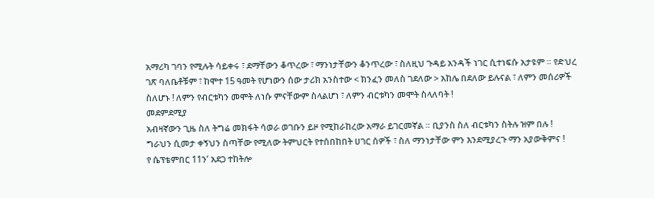አማሪካ ገባን የሚሉት ሳይቀሩ ፣ ደማቸውን ቆጥረው ፣ ማንነታቸውን ቆንጥረው ፣ ስለዚህ ጉዳይ አንዳች ነገር ሲተነፍሱ አታዩም ። የድህረ ገጽ ባለቤቶቹም ፣ ከሞተ 15 ዓመት የሆነውን ሰው ታሪክ አንስተው < ክንፈን መለስ ገደለው > አከሌ በደለው ይሉናል ፣ ለምን መሰሪዎች ስለሆኑ ! ለምን የብርቱካን መሞት ለነሱ ምናቸውም ስላልሆነ ፣ ለምን ብርቱካን መሞት ስላለባት !
መደምደሚያ
አብዛኛውን ጊዜ ስለ ትግሬ መክፋት ሳወራ ወገቡን ይዞ የሚከራከረው አማራ ይገርመኛል ። ቢያንስ ስለ ብርቱካን ስትሉ ዝም በሉ !
ግራህን ሲመታ ቀኝህን ስጣቸው የሚለው ትምህርት የተሰበከበት ሀገር ሰዎች ፣ ስለ ማንነታቸው ምን እንደሚያረጉ ማን አያውቅምና !
የ ሴፕቴምበር 11ን’ አደጋ ተከትሎ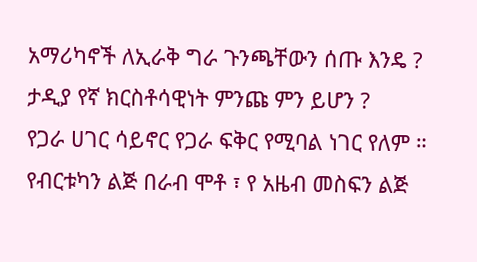አማሪካኖች ለኢራቅ ግራ ጉንጫቸውን ሰጡ እንዴ ? ታዲያ የኛ ክርስቶሳዊነት ምንጩ ምን ይሆን ?
የጋራ ሀገር ሳይኖር የጋራ ፍቅር የሚባል ነገር የለም ። የብርቱካን ልጅ በራብ ሞቶ ፣ የ አዜብ መስፍን ልጅ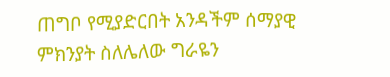ጠግቦ የሚያድርበት አንዳችም ሰማያዊ ምክንያት ስለሌለው ግራዬን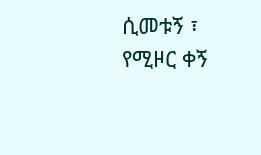ሲመቱኝ ፣ የሚዞር ቀኝ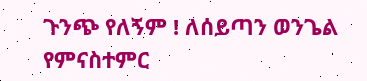ጉንጭ የለኝም ! ለሰይጣን ወንጌል የምናስተምር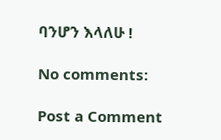ባንሆን እላለሁ !

No comments:

Post a Comment